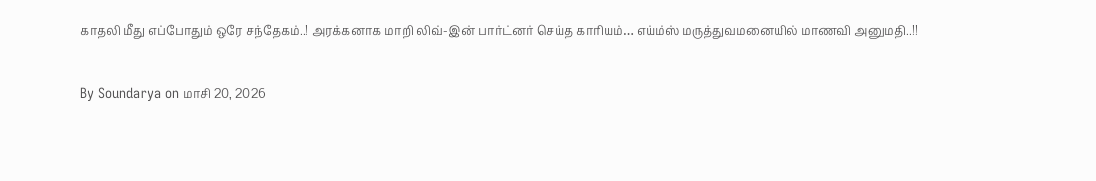காதலி மீது எப்போதும் ஒரே சந்தேகம்..! அரக்கனாக மாறி லிவ்-இன் பார்ட்னர் செய்த காரியம்… எய்ம்ஸ் மருத்துவமனையில் மாணவி அனுமதி..!!

By Soundarya on மாசி 20, 2026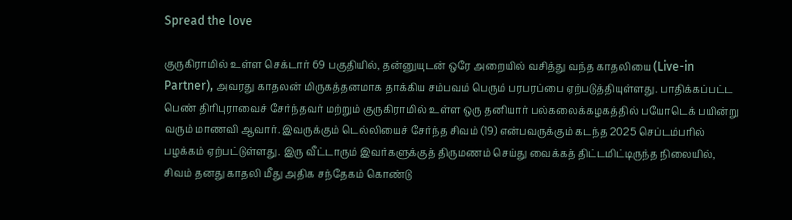Spread the love

குருகிராமில் உள்ள செக்டார் 69 பகுதியில், தன்னுயுடன் ஒரே அறையில் வசித்து வந்த காதலியை (Live-in Partner), அவரது காதலன் மிருகத்தனமாக தாக்கிய சம்பவம் பெரும் பரபரப்பை ஏற்படுத்தியுள்ளது. பாதிக்கப்பட்ட பெண் திரிபுராவைச் சேர்ந்தவர் மற்றும் குருகிராமில் உள்ள ஒரு தனியார் பல்கலைக்கழகத்தில் பயோடெக் பயின்று வரும் மாணவி ஆவார். இவருக்கும் டெல்லியைச் சேர்ந்த சிவம் (19) என்பவருக்கும் கடந்த 2025 செப்டம்பரில் பழக்கம் ஏற்பட்டுள்ளது. இரு வீட்டாரும் இவர்களுக்குத் திருமணம் செய்து வைக்கத் திட்டமிட்டிருந்த நிலையில், சிவம் தனது காதலி மீது அதிக சந்தேகம் கொண்டு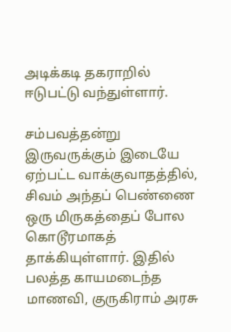அடிக்கடி தகராறில் ஈடுபட்டு வந்துள்ளார்.

சம்பவத்தன்று இருவருக்கும் இடையே ஏற்பட்ட வாக்குவாதத்தில், சிவம் அந்தப் பெண்ணை ஒரு மிருகத்தைப் போல கொடூரமாகத் தாக்கியுள்ளார். இதில் பலத்த காயமடைந்த மாணவி, குருகிராம் அரசு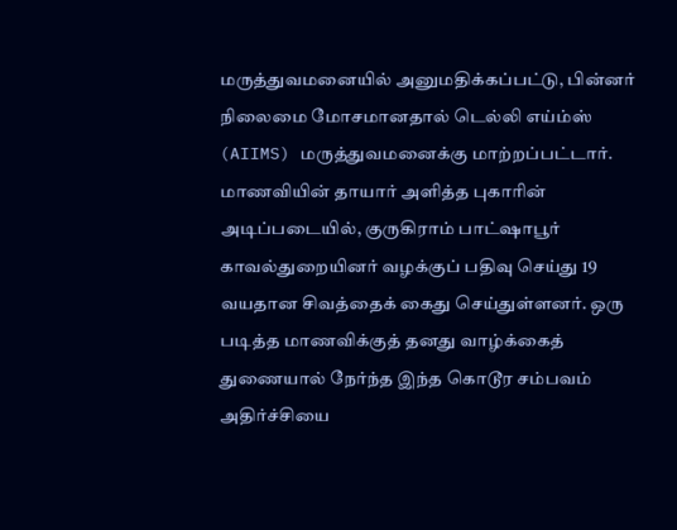மருத்துவமனையில் அனுமதிக்கப்பட்டு, பின்னர் நிலைமை மோசமானதால் டெல்லி எய்ம்ஸ் (AIIMS) மருத்துவமனைக்கு மாற்றப்பட்டார். மாணவியின் தாயார் அளித்த புகாரின் அடிப்படையில், குருகிராம் பாட்ஷாபூர் காவல்துறையினர் வழக்குப் பதிவு செய்து 19 வயதான சிவத்தைக் கைது செய்துள்ளனர். ஒரு படித்த மாணவிக்குத் தனது வாழ்க்கைத் துணையால் நேர்ந்த இந்த கொடூர சம்பவம் அதிர்ச்சியை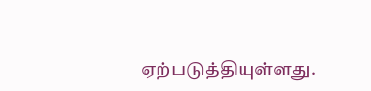ஏற்படுத்தியுள்ளது.